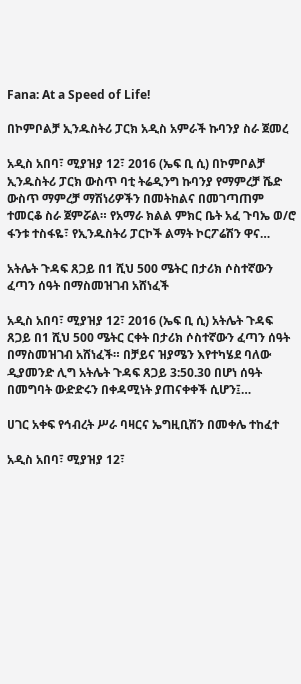Fana: At a Speed of Life!

በኮምቦልቻ ኢንዱስትሪ ፓርክ አዲስ አምራች ኩባንያ ስራ ጀመረ

አዲስ አበባ፣ ሚያዝያ 12፣ 2016 (ኤፍ ቢ ሲ) በኮምቦልቻ ኢንዱስትሪ ፓርክ ውስጥ ባቲ ትሬዲንግ ኩባንያ የማምረቻ ሼድ ውስጥ ማምረቻ ማሽነሪዎችን በመትከልና በመገጣጠም ተመርቆ ስራ ጀምሯል። የአማራ ክልል ምክር ቤት አፈ ጉባኤ ወ/ሮ ፋንቱ ተስፋዬ፣ የኢንዱስትሪ ፓርኮች ልማት ኮርፖሬሽን ዋና…

አትሌት ጉዳፍ ጸጋይ በ1 ሺህ 500 ሜትር በታሪክ ሶስተኛውን ፈጣን ሰዓት በማስመዝገብ አሸነፈች

አዲስ አበባ፣ ሚያዝያ 12፣ 2016 (ኤፍ ቢ ሲ) አትሌት ጉዳፍ ጸጋይ በ1 ሺህ 500 ሜትር ርቀት በታሪክ ሶስተኛውን ፈጣን ሰዓት በማስመዝገብ አሸነፈች። በቻይና ዝያሜን እየተካሄደ ባለው ዲያመንድ ሊግ አትሌት ጉዳፍ ጸጋይ 3:50.30 በሆነ ሰዓት በመግባት ውድድሩን በቀዳሚነት ያጠናቀቀች ሲሆን፤…

ሀገር አቀፍ የኅብረት ሥራ ባዛርና ኤግዚቢሽን በመቀሌ ተከፈተ

አዲስ አበባ፣ ሚያዝያ 12፣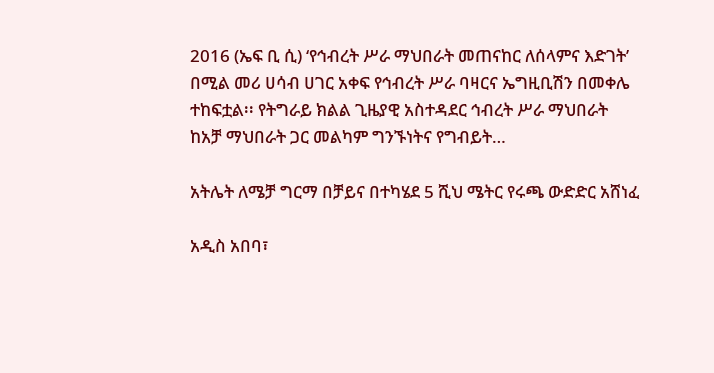2016 (ኤፍ ቢ ሲ) ‘የኅብረት ሥራ ማህበራት መጠናከር ለሰላምና እድገት’ በሚል መሪ ሀሳብ ሀገር አቀፍ የኅብረት ሥራ ባዛርና ኤግዚቢሽን በመቀሌ ተከፍቷል፡፡ የትግራይ ክልል ጊዜያዊ አስተዳደር ኅብረት ሥራ ማህበራት ከአቻ ማህበራት ጋር መልካም ግንኙነትና የግብይት…

አትሌት ለሜቻ ግርማ በቻይና በተካሄደ 5 ሺህ ሜትር የሩጫ ውድድር አሸነፈ

አዲስ አበባ፣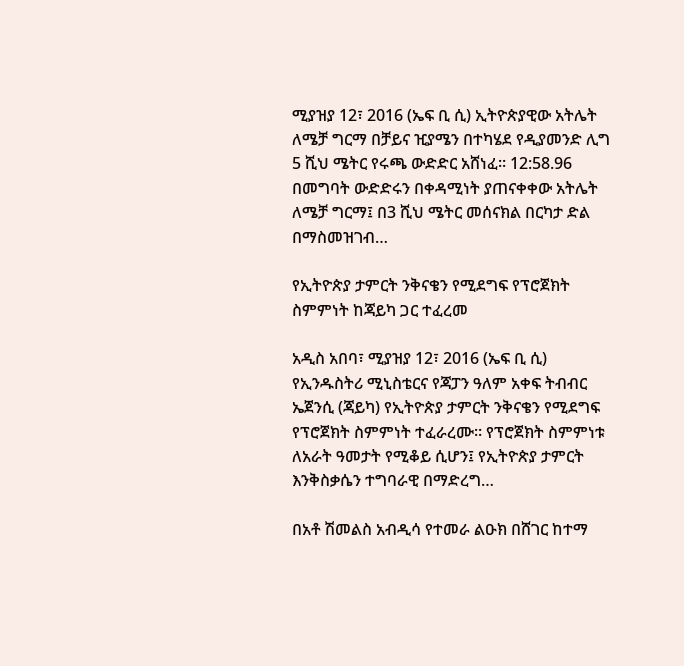ሚያዝያ 12፣ 2016 (ኤፍ ቢ ሲ) ኢትዮጵያዊው አትሌት ለሜቻ ግርማ በቻይና ዢያሜን በተካሄደ የዲያመንድ ሊግ 5 ሺህ ሜትር የሩጫ ውድድር አሸነፈ። 12:58.96 በመግባት ውድድሩን በቀዳሚነት ያጠናቀቀው አትሌት ለሜቻ ግርማ፤ በ3 ሺህ ሜትር መሰናክል በርካታ ድል በማስመዝገብ…

የኢትዮጵያ ታምርት ንቅናቄን የሚደግፍ የፕሮጀክት ስምምነት ከጃይካ ጋር ተፈረመ

አዲስ አበባ፣ ሚያዝያ 12፣ 2016 (ኤፍ ቢ ሲ) የኢንዱስትሪ ሚኒስቴርና የጃፓን ዓለም አቀፍ ትብብር ኤጀንሲ (ጃይካ) የኢትዮጵያ ታምርት ንቅናቄን የሚደግፍ የፕሮጀክት ስምምነት ተፈራረሙ። የፕሮጀክት ስምምነቱ ለአራት ዓመታት የሚቆይ ሲሆን፤ የኢትዮጵያ ታምርት እንቅስቃሴን ተግባራዊ በማድረግ…

በአቶ ሽመልስ አብዲሳ የተመራ ልዑክ በሸገር ከተማ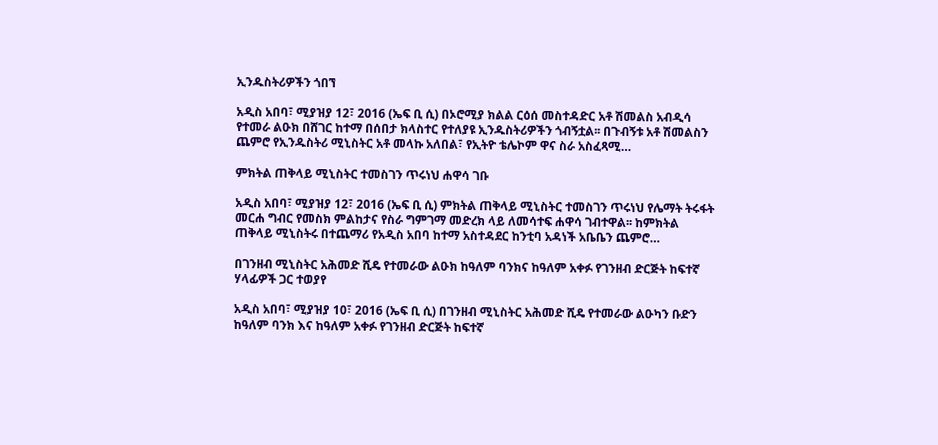ኢንዱስትሪዎችን ጎበኘ

አዲስ አበባ፣ ሚያዝያ 12፣ 2016 (ኤፍ ቢ ሲ) በኦሮሚያ ክልል ርዕሰ መስተዳድር አቶ ሽመልስ አብዲሳ የተመራ ልዑክ በሸገር ከተማ በሰበታ ክላስተር የተለያዩ ኢንዱስትሪዎችን ጎብኝቷል፡፡ በጉብኝቱ አቶ ሽመልስን ጨምሮ የኢንዱስትሪ ሚኒስትር አቶ መላኩ አለበል፣ የኢትዮ ቴሌኮም ዋና ስራ አስፈጻሚ…

ምክትል ጠቅላይ ሚኒስትር ተመስገን ጥሩነህ ሐዋሳ ገቡ

አዲስ አበባ፣ ሚያዝያ 12፣ 2016 (ኤፍ ቢ ሲ) ምክትል ጠቅላይ ሚኒስትር ተመስገን ጥሩነህ የሌማት ትሩፋት መርሐ ግብር የመስክ ምልከታና የስራ ግምገማ መድረክ ላይ ለመሳተፍ ሐዋሳ ገብተዋል፡፡ ከምክትል ጠቅላይ ሚኒስትሩ በተጨማሪ የአዲስ አበባ ከተማ አስተዳደር ከንቲባ አዳነች አቤቤን ጨምሮ…

በገንዘብ ሚኒስትር አሕመድ ሺዴ የተመራው ልዑክ ከዓለም ባንክና ከዓለም አቀፉ የገንዘብ ድርጅት ከፍተኛ ሃላፊዎች ጋር ተወያየ

አዲስ አበባ፣ ሚያዝያ 10፣ 2016 (ኤፍ ቢ ሲ) በገንዘብ ሚኒስትር አሕመድ ሺዴ የተመራው ልዑካን ቡድን ከዓለም ባንክ እና ከዓለም አቀፉ የገንዘብ ድርጅት ከፍተኛ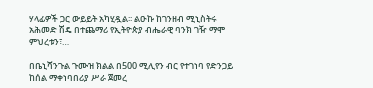ሃላፊዎች ጋር ውይይት አካሂዷል፡፡ ልዑኩ ከገንዘብ ሚኒስትሩ አሕመድ ሽዴ በተጨማሪ የኢትዮጵያ ብሔራዊ ባንክ ገዥ ማሞ ምህረቱን፣…

በቤኒሻንጉል ጉሙዝ ክልል በ500 ሚሊየን ብር የተገነባ የድንጋይ ከሰል ማቀነባበሪያ ሥራ ጀመረ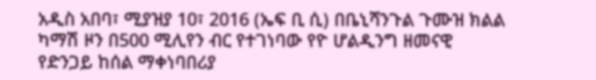አዲስ አበባ፣ ሚያዝያ 10፣ 2016 (ኤፍ ቢ ሲ) በቤኒሻንጉል ጉሙዝ ክልል ካማሽ ዞን በ500 ሚሊየን ብር የተገነባው የዮ ሆልዲንግ ዘመናዊ የድንጋይ ከሰል ማቀነባበሪያ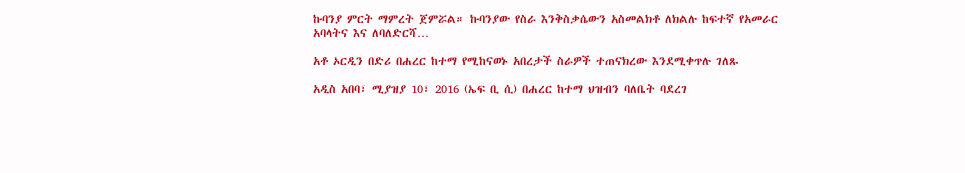ኩባንያ ምርት ማምረት ጀምሯል። ኩባንያው የስራ እንቅስቃሴውን አስመልክቶ ለክልሉ ከፍተኛ የአመራር አባላትና እና ለባለድርሻ…

አቶ ኦርዲን በድሪ በሐረር ከተማ የሚከናወኑ አበረታች ስራዎች ተጠናክረው እንደሚቀጥሉ ገለጹ

አዲስ አበባ፣ ሚያዝያ 10፣ 2016 (ኤፍ ቢ ሲ) በሐረር ከተማ ህዝብን ባለቤት ባደረገ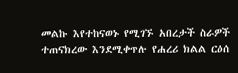መልኩ እየተከናወኑ የሚገኙ አበረታች ስራዎች ተጠናክረው እንደሚቀጥሉ የሐረሪ ክልል ርዕሰ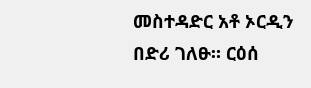መስተዳድር አቶ ኦርዲን በድሪ ገለፁ። ርዕሰ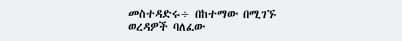መስተዳድሩ÷ በከተማው በሚገኙ ወረዳዎች ባለፈው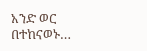አንድ ወር በተከናወኑ…